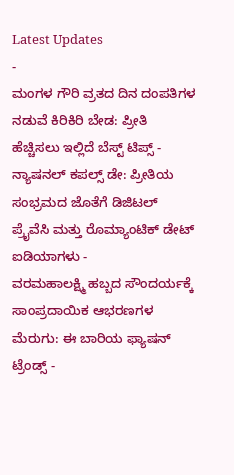Latest Updates
-
ಮಂಗಳ ಗೌರಿ ವ್ರತದ ದಿನ ದಂಪತಿಗಳ ನಡುವೆ ಕಿರಿಕಿರಿ ಬೇಡ: ಪ್ರೀತಿ ಹೆಚ್ಚಿಸಲು ಇಲ್ಲಿದೆ ಬೆಸ್ಟ್ ಟಿಪ್ಸ್ -
ನ್ಯಾಷನಲ್ ಕಪಲ್ಸ್ ಡೇ: ಪ್ರೀತಿಯ ಸಂಭ್ರಮದ ಜೊತೆಗೆ ಡಿಜಿಟಲ್ ಪ್ರೈವೆಸಿ ಮತ್ತು ರೊಮ್ಯಾಂಟಿಕ್ ಡೇಟ್ ಐಡಿಯಾಗಳು -
ವರಮಹಾಲಕ್ಷ್ಮಿ ಹಬ್ಬದ ಸೌಂದರ್ಯಕ್ಕೆ ಸಾಂಪ್ರದಾಯಿಕ ಆಭರಣಗಳ ಮೆರುಗು: ಈ ಬಾರಿಯ ಫ್ಯಾಷನ್ ಟ್ರೆಂಡ್ಸ್ -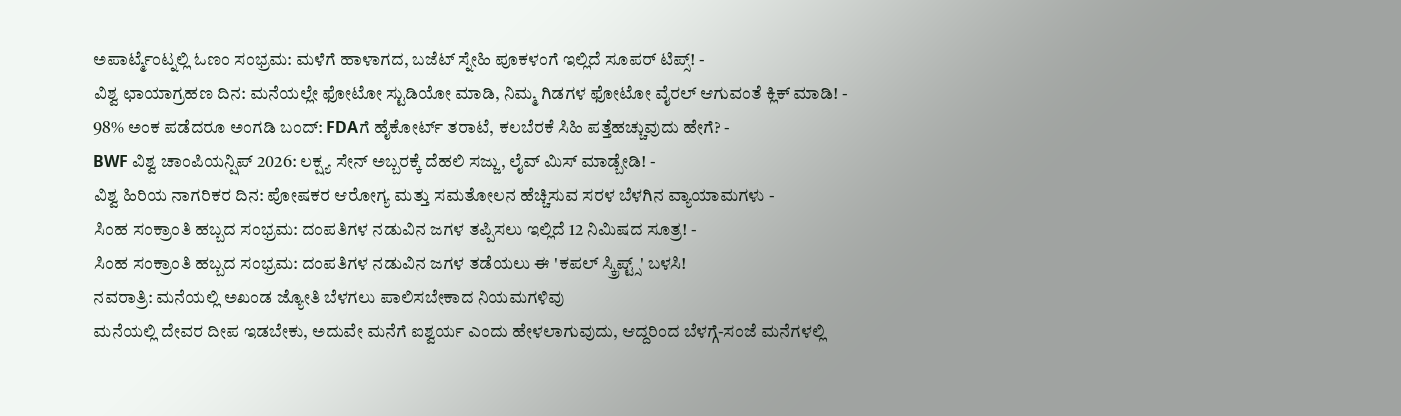ಅಪಾರ್ಟ್ಮೆಂಟ್ನಲ್ಲಿ ಓಣಂ ಸಂಭ್ರಮ: ಮಳೆಗೆ ಹಾಳಾಗದ, ಬಜೆಟ್ ಸ್ನೇಹಿ ಪೂಕಳಂಗೆ ಇಲ್ಲಿದೆ ಸೂಪರ್ ಟಿಪ್ಸ್! -
ವಿಶ್ವ ಛಾಯಾಗ್ರಹಣ ದಿನ: ಮನೆಯಲ್ಲೇ ಫೋಟೋ ಸ್ಟುಡಿಯೋ ಮಾಡಿ, ನಿಮ್ಮ ಗಿಡಗಳ ಫೋಟೋ ವೈರಲ್ ಆಗುವಂತೆ ಕ್ಲಿಕ್ ಮಾಡಿ! -
98% ಅಂಕ ಪಡೆದರೂ ಅಂಗಡಿ ಬಂದ್: FDAಗೆ ಹೈಕೋರ್ಟ್ ತರಾಟೆ, ಕಲಬೆರಕೆ ಸಿಹಿ ಪತ್ತೆಹಚ್ಚುವುದು ಹೇಗೆ? -
BWF ವಿಶ್ವ ಚಾಂಪಿಯನ್ಷಿಪ್ 2026: ಲಕ್ಷ್ಯ ಸೇನ್ ಅಬ್ಬರಕ್ಕೆ ದೆಹಲಿ ಸಜ್ಜು, ಲೈವ್ ಮಿಸ್ ಮಾಡ್ಬೇಡಿ! -
ವಿಶ್ವ ಹಿರಿಯ ನಾಗರಿಕರ ದಿನ: ಪೋಷಕರ ಆರೋಗ್ಯ ಮತ್ತು ಸಮತೋಲನ ಹೆಚ್ಚಿಸುವ ಸರಳ ಬೆಳಗಿನ ವ್ಯಾಯಾಮಗಳು -
ಸಿಂಹ ಸಂಕ್ರಾಂತಿ ಹಬ್ಬದ ಸಂಭ್ರಮ: ದಂಪತಿಗಳ ನಡುವಿನ ಜಗಳ ತಪ್ಪಿಸಲು ಇಲ್ಲಿದೆ 12 ನಿಮಿಷದ ಸೂತ್ರ! -
ಸಿಂಹ ಸಂಕ್ರಾಂತಿ ಹಬ್ಬದ ಸಂಭ್ರಮ: ದಂಪತಿಗಳ ನಡುವಿನ ಜಗಳ ತಡೆಯಲು ಈ 'ಕಪಲ್ ಸ್ಕ್ರಿಪ್ಟ್ಸ್' ಬಳಸಿ!
ನವರಾತ್ರಿ: ಮನೆಯಲ್ಲಿ ಅಖಂಡ ಜ್ಯೋತಿ ಬೆಳಗಲು ಪಾಲಿಸಬೇಕಾದ ನಿಯಮಗಳಿವು
ಮನೆಯಲ್ಲಿ ದೇವರ ದೀಪ ಇಡಬೇಕು, ಅದುವೇ ಮನೆಗೆ ಐಶ್ವರ್ಯ ಎಂದು ಹೇಳಲಾಗುವುದು, ಆದ್ದರಿಂದ ಬೆಳಗ್ಗೆ-ಸಂಜೆ ಮನೆಗಳಲ್ಲಿ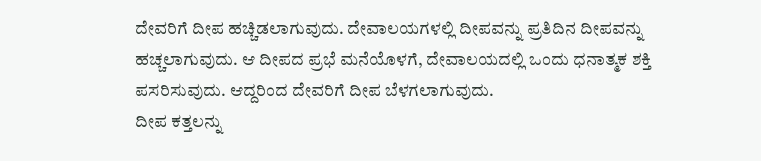ದೇವರಿಗೆ ದೀಪ ಹಚ್ಚಿಡಲಾಗುವುದು. ದೇವಾಲಯಗಳಲ್ಲಿ ದೀಪವನ್ನು ಪ್ರತಿದಿನ ದೀಪವನ್ನು ಹಚ್ಚಲಾಗುವುದು. ಆ ದೀಪದ ಪ್ರಭೆ ಮನೆಯೊಳಗೆ, ದೇವಾಲಯದಲ್ಲಿ ಒಂದು ಧನಾತ್ಮಕ ಶಕ್ತಿ ಪಸರಿಸುವುದು. ಆದ್ದರಿಂದ ದೇವರಿಗೆ ದೀಪ ಬೆಳಗಲಾಗುವುದು.
ದೀಪ ಕತ್ತಲನ್ನು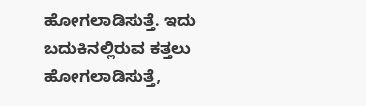ಹೋಗಲಾಡಿಸುತ್ತೆ. ಇದು ಬದುಕಿನಲ್ಲಿರುವ ಕತ್ತಲು ಹೋಗಲಾಡಿಸುತ್ತೆ,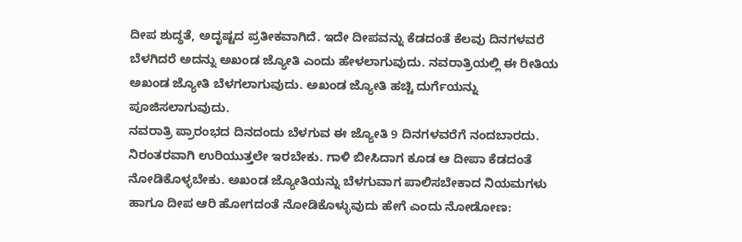ದೀಪ ಶುದ್ಧತೆ, ಅದೃಷ್ಟದ ಪ್ರತೀಕವಾಗಿದೆ. ಇದೇ ದೀಪವನ್ನು ಕೆಡದಂತೆ ಕೆಲವು ದಿನಗಳವರೆ ಬೆಳಗಿದರೆ ಅದನ್ನು ಅಖಂಡ ಜ್ಯೋತಿ ಎಂದು ಹೇಳಲಾಗುವುದು. ನವರಾತ್ರಿಯಲ್ಲಿ ಈ ರೀತಿಯ ಅಖಂಡ ಜ್ಯೋತಿ ಬೆಳಗಲಾಗುವುದು. ಅಖಂಡ ಜ್ಯೋತಿ ಹಚ್ಚಿ ದುರ್ಗೆಯನ್ನು ಪೂಜಿಸಲಾಗುವುದು.
ನವರಾತ್ರಿ ಪ್ರಾರಂಭದ ದಿನದಂದು ಬೆಳಗುವ ಈ ಜ್ಯೋತಿ 9 ದಿನಗಳವರೆಗೆ ನಂದಬಾರದು. ನಿರಂತರವಾಗಿ ಉರಿಯುತ್ತಲೇ ಇರಬೇಕು. ಗಾಳಿ ಬೀಸಿದಾಗ ಕೂಡ ಆ ದೀಪಾ ಕೆಡದಂತೆ ನೋಡಿಕೊಳ್ಳಬೇಕು. ಅಖಂಡ ಜ್ಯೋತಿಯನ್ನು ಬೆಳಗುವಾಗ ಪಾಲಿಸಬೇಕಾದ ನಿಯಮಗಳು ಹಾಗೂ ದೀಪ ಆರಿ ಹೋಗದಂತೆ ನೋಡಿಕೊಳ್ಳುವುದು ಹೇಗೆ ಎಂದು ನೋಡೋಣ: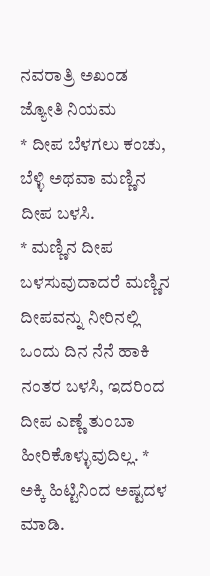ನವರಾತ್ರಿ ಅಖಂಡ ಜ್ಯೋತಿ ನಿಯಮ
* ದೀಪ ಬೆಳಗಲು ಕಂಚು, ಬೆಳ್ಳಿ ಅಥವಾ ಮಣ್ಣಿನ ದೀಪ ಬಳಸಿ.
* ಮಣ್ಣಿನ ದೀಪ ಬಳಸುವುದಾದರೆ ಮಣ್ಣಿನ ದೀಪವನ್ನು ನೀರಿನಲ್ಲಿ ಒಂದು ದಿನ ನೆನೆ ಹಾಕಿ ನಂತರ ಬಳಸಿ, ಇದರಿಂದ ದೀಪ ಎಣ್ಣೆ ತುಂಬಾ ಹೀರಿಕೊಳ್ಳುವುದಿಲ್ಲ. * ಅಕ್ಕಿ ಹಿಟ್ಟಿನಿಂದ ಅಷ್ಟದಳ ಮಾಡಿ.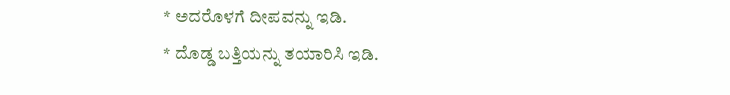* ಅದರೊಳಗೆ ದೀಪವನ್ನು ಇಡಿ.
* ದೊಡ್ಡ ಬತ್ತಿಯನ್ನು ತಯಾರಿಸಿ ಇಡಿ.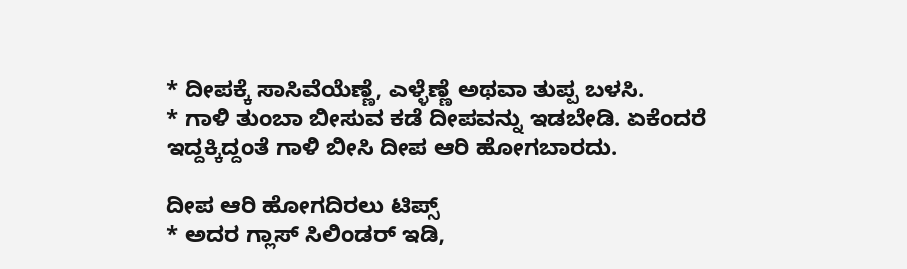* ದೀಪಕ್ಕೆ ಸಾಸಿವೆಯೆಣ್ಣೆ, ಎಳ್ಳೆಣ್ಣೆ ಅಥವಾ ತುಪ್ಪ ಬಳಸಿ.
* ಗಾಳಿ ತುಂಬಾ ಬೀಸುವ ಕಡೆ ದೀಪವನ್ನು ಇಡಬೇಡಿ. ಏಕೆಂದರೆ ಇದ್ದಕ್ಕಿದ್ದಂತೆ ಗಾಳಿ ಬೀಸಿ ದೀಪ ಆರಿ ಹೋಗಬಾರದು.

ದೀಪ ಆರಿ ಹೋಗದಿರಲು ಟಿಪ್ಸ್
* ಅದರ ಗ್ಲಾಸ್ ಸಿಲಿಂಡರ್ ಇಡಿ,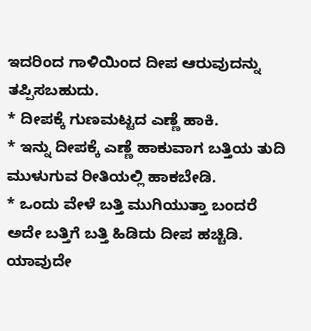ಇದರಿಂದ ಗಾಳಿಯಿಂದ ದೀಪ ಆರುವುದನ್ನು ತಪ್ಪಿಸಬಹುದು.
* ದೀಪಕ್ಕೆ ಗುಣಮಟ್ಟದ ಎಣ್ಣೆ ಹಾಕಿ.
* ಇನ್ನು ದೀಪಕ್ಕೆ ಎಣ್ಣೆ ಹಾಕುವಾಗ ಬತ್ತಿಯ ತುದಿ ಮುಳುಗುವ ರೀತಿಯಲ್ಲಿ ಹಾಕಬೇಡಿ.
* ಒಂದು ವೇಳೆ ಬತ್ತಿ ಮುಗಿಯುತ್ತಾ ಬಂದರೆ ಅದೇ ಬತ್ತಿಗೆ ಬತ್ತಿ ಹಿಡಿದು ದೀಪ ಹಚ್ಚಿಡಿ. ಯಾವುದೇ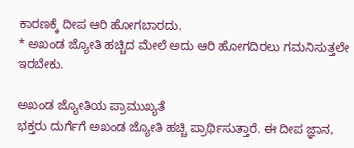ಕಾರಣಕ್ಕೆ ದೀಪ ಆರಿ ಹೋಗಬಾರದು.
* ಅಖಂಡ ಜ್ಯೋತಿ ಹಚ್ಚಿದ ಮೇಲೆ ಅದು ಆರಿ ಹೋಗದಿರಲು ಗಮನಿಸುತ್ತಲೇ ಇರಬೇಕು.

ಅಖಂಡ ಜ್ಯೋತಿಯ ಪ್ರಾಮುಖ್ಯತೆ
ಭಕ್ತರು ದುರ್ಗೆಗೆ ಅಖಂಡ ಜ್ಯೋತಿ ಹಚ್ಚಿ ಪ್ರಾರ್ಥಿಸುತ್ತಾರೆ. ಈ ದೀಪ ಜ್ಞಾನ,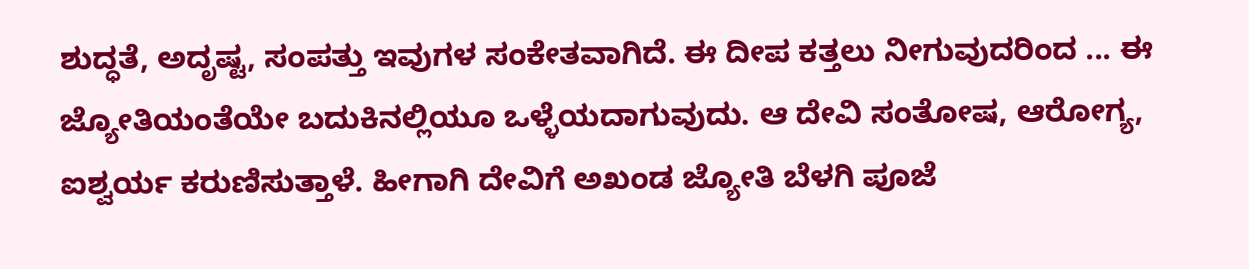ಶುದ್ಧತೆ, ಅದೃಷ್ಟ, ಸಂಪತ್ತು ಇವುಗಳ ಸಂಕೇತವಾಗಿದೆ. ಈ ದೀಪ ಕತ್ತಲು ನೀಗುವುದರಿಂದ ... ಈ ಜ್ಯೋತಿಯಂತೆಯೇ ಬದುಕಿನಲ್ಲಿಯೂ ಒಳ್ಳೆಯದಾಗುವುದು. ಆ ದೇವಿ ಸಂತೋಷ, ಆರೋಗ್ಯ, ಐಶ್ವರ್ಯ ಕರುಣಿಸುತ್ತಾಳೆ. ಹೀಗಾಗಿ ದೇವಿಗೆ ಅಖಂಡ ಜ್ಯೋತಿ ಬೆಳಗಿ ಪೂಜೆ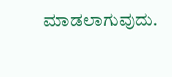ಮಾಡಲಾಗುವುದು.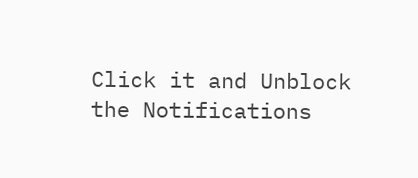Click it and Unblock the Notifications